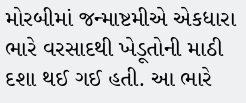મોરબીમાં જન્માષ્ટમીએ એકધારા ભારે વરસાદથી ખેડૂતોની માઠી દશા થઈ ગઈ હતી. આ ભારે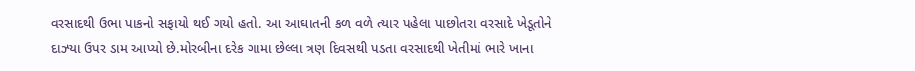વરસાદથી ઉભા પાકનો સફાયો થઈ ગયો હતો. આ આઘાતની કળ વળે ત્યાર પહેલા પાછોતરા વરસાદે ખેડૂતોને દાઝ્યા ઉપર ડામ આપ્યો છે.મોરબીના દરેક ગામા છેલ્લા ત્રણ દિવસથી પડતા વરસાદથી ખેતીમાં ભારે ખાના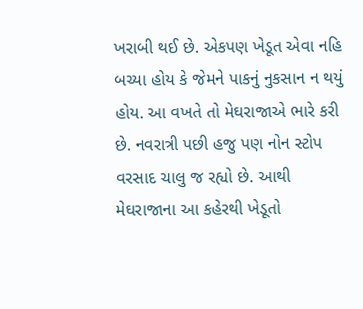ખરાબી થઈ છે. એકપણ ખેડૂત એવા નહિ બચ્યા હોય કે જેમને પાકનું નુકસાન ન થયું હોય. આ વખતે તો મેઘરાજાએ ભારે કરી છે. નવરાત્રી પછી હજુ પણ નોન સ્ટોપ વરસાદ ચાલુ જ રહ્યો છે. આથી મેઘરાજાના આ કહેરથી ખેડૂતો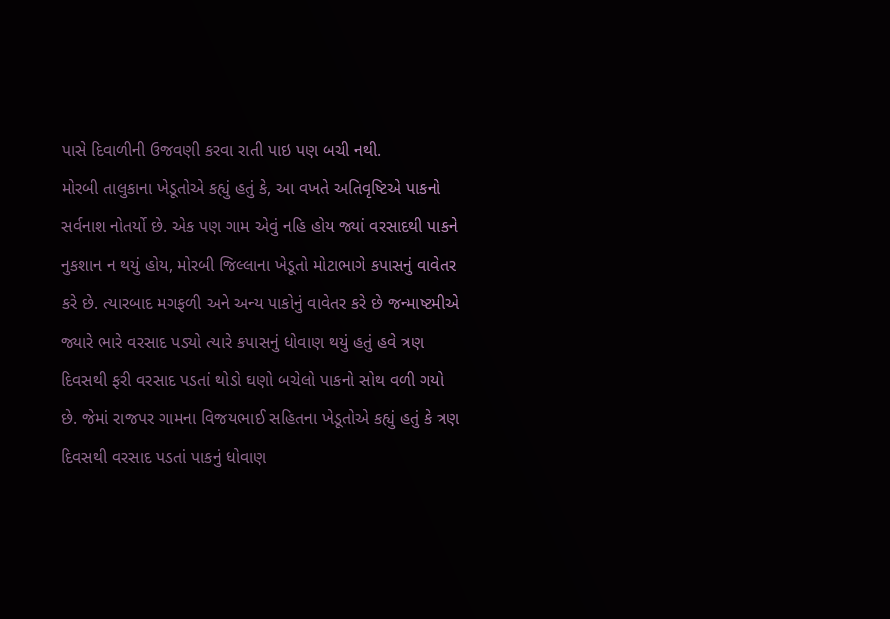પાસે દિવાળીની ઉજવણી કરવા રાતી પાઇ પણ બચી નથી.
મોરબી તાલુકાના ખેડૂતોએ કહ્યું હતું કે, આ વખતે અતિવૃષ્ટિએ પાકનો સર્વનાશ નોતર્યો છે. એક પણ ગામ એવું નહિ હોય જ્યાં વરસાદથી પાકને નુકશાન ન થયું હોય, મોરબી જિલ્લાના ખેડૂતો મોટાભાગે કપાસનું વાવેતર કરે છે. ત્યારબાદ મગફળી અને અન્ય પાકોનું વાવેતર કરે છે જન્માષ્ટમીએ જ્યારે ભારે વરસાદ પડ્યો ત્યારે કપાસનું ધોવાણ થયું હતું હવે ત્રણ દિવસથી ફરી વરસાદ પડતાં થોડો ઘણો બચેલો પાકનો સોથ વળી ગયો છે. જેમાં રાજપર ગામના વિજયભાઈ સહિતના ખેડૂતોએ કહ્યું હતું કે ત્રણ દિવસથી વરસાદ પડતાં પાકનું ધોવાણ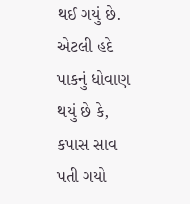થઈ ગયું છે. એટલી હદે પાકનું ધોવાણ થયું છે કે, કપાસ સાવ પતી ગયો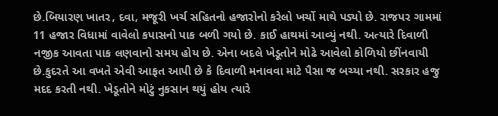છે.બિયારણ ખાતર, દવા, મજૂરી ખર્ચ સહિતનો હજારોનો કરેલો ખર્ચો માથે પડ્યો છે. રાજપર ગામમાં 11 હજાર વિધામાં વાવેલો કપાસનો પાક બળી ગયો છે. કાઈ હાથમાં આવ્યું નથી. અત્યારે દિવાળી નજીક આવતા પાક લણવાનો સમય હોય છે. એના બદલે ખેડૂતોને મોઢે આવેલો કોળિયો છીંનવાયી છે.કુદરતે આ વખતે એવી આફત આપી છે કે દિવાળી મનાવવા માટે પૈસા જ બચ્યા નથી. સરકાર હજુ મદદ કરતી નથી. ખેડૂતોને મોટું નુકસાન થયું હોય ત્યારે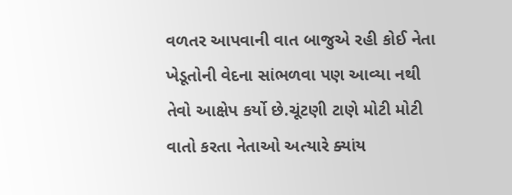વળતર આપવાની વાત બાજુએ રહી કોઈ નેતા ખેડૂતોની વેદના સાંભળવા પણ આવ્યા નથી તેવો આક્ષેપ કર્યો છે.ચૂંટણી ટાણે મોટી મોટી વાતો કરતા નેતાઓ અત્યારે ક્યાંય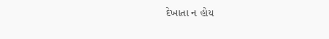દેખાતા ન હોય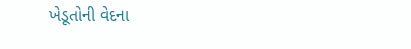ખેડૂતોની વેદના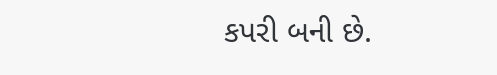કપરી બની છે.